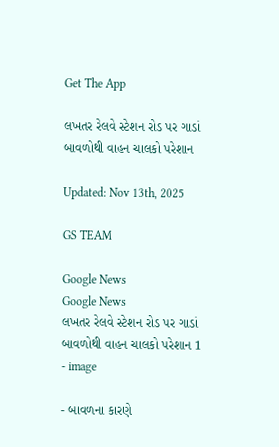Get The App

લખતર રેલવે સ્ટેશન રોડ પર ગાડાં બાવળોથી વાહન ચાલકો પરેશાન

Updated: Nov 13th, 2025

GS TEAM

Google News
Google News
લખતર રેલવે સ્ટેશન રોડ પર ગાડાં બાવળોથી વાહન ચાલકો પરેશાન 1 - image

- બાવળના કારણે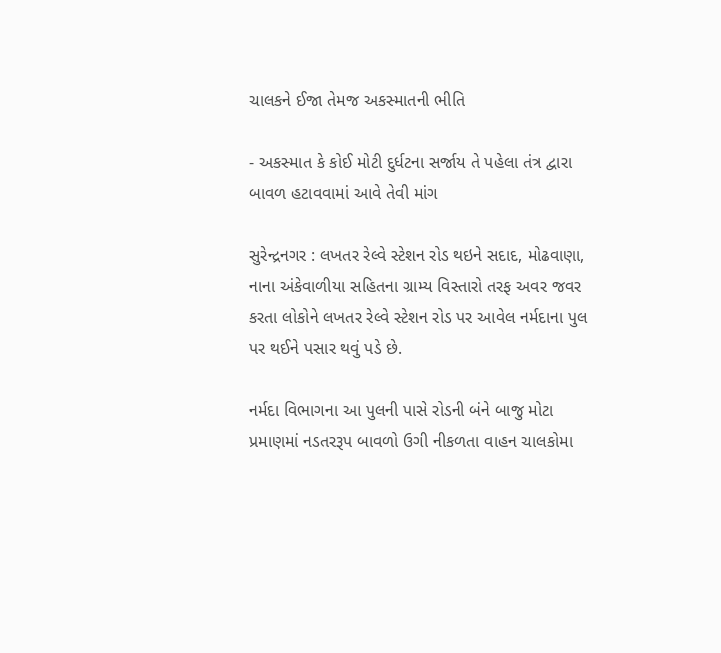ચાલકને ઈજા તેમજ અકસ્માતની ભીતિ

- અકસ્માત કે કોઈ મોટી દુર્ધટના સર્જાય તે પહેલા તંત્ર દ્વારા બાવળ હટાવવામાં આવે તેવી માંગ

સુરેન્દ્રનગર : લખતર રેલ્વે સ્ટેશન રોડ થઇને સદાદ, મોઢવાણા, નાના અંકેવાળીયા સહિતના ગ્રામ્ય વિસ્તારો તરફ અવર જવર કરતા લોકોને લખતર રેલ્વે સ્ટેશન રોડ પર આવેલ નર્મદાના પુલ પર થઈને પસાર થવું પડે છે.

નર્મદા વિભાગના આ પુલની પાસે રોડની બંને બાજુ મોટા પ્રમાણમાં નડતરરૂપ બાવળો ઉગી નીકળતા વાહન ચાલકોમા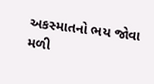અકસ્માતનો ભય જોવા મળી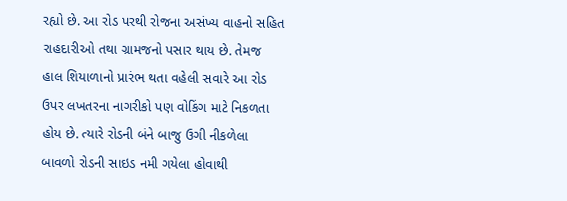રહ્યો છે. આ રોડ પરથી રોજના અસંખ્ય વાહનો સહિત રાહદારીઓ તથા ગ્રામજનો પસાર થાય છે. તેમજ હાલ શિયાળાનો પ્રારંભ થતા વહેલી સવારે આ રોડ ઉપર લખતરના નાગરીકો પણ વોકિંગ માટે નિકળતા હોય છે. ત્યારે રોડની બંને બાજુ ઉગી નીકળેલા બાવળો રોડની સાઇડ નમી ગયેલા હોવાથી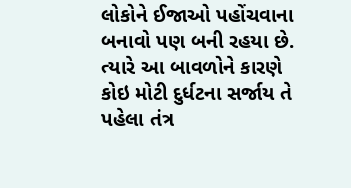લોકોને ઈજાઓ પહોંચવાના બનાવો પણ બની રહયા છે. ત્યારે આ બાવળોને કારણે કોઇ મોટી દુર્ધટના સર્જાય તે પહેલા તંત્ર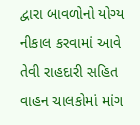દ્વારા બાવળોનો યોગ્ય નીકાલ કરવામાં આવે તેવી રાહદારી સહિત વાહન ચાલકોમાં માંગ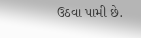ઉઠવા પામી છે.